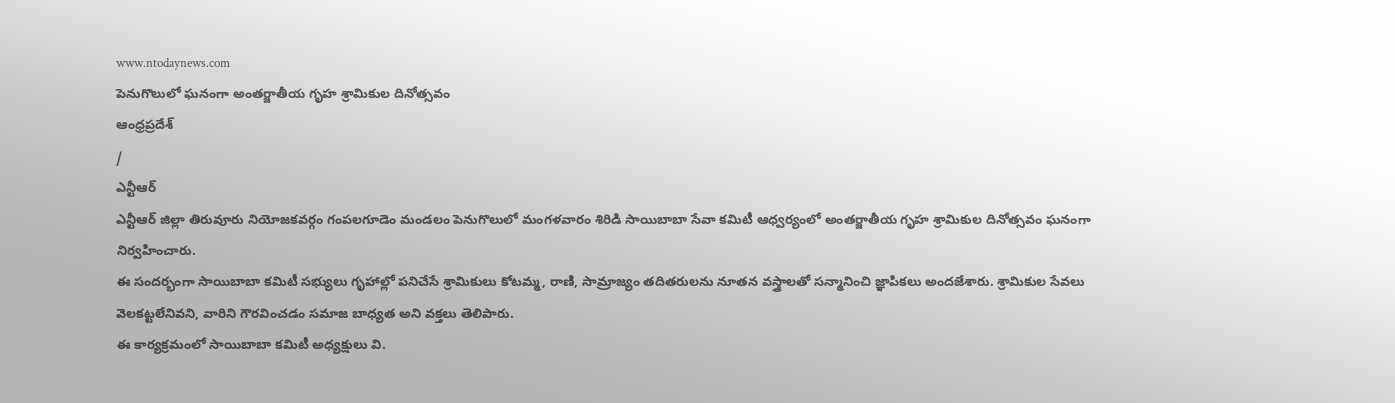www.ntodaynews.com
పెనుగొలులో ఘనంగా అంతర్జాతీయ గృహ శ్రామికుల దినోత్సవం
ఆంధ్రప్రదేశ్
/
ఎన్టీఆర్
ఎన్టీఆర్ జిల్లా తిరువూరు నియోజకవర్గం గంపలగూడెం మండలం పెనుగొలులో మంగళవారం శిరిడి సాయిబాబా సేవా కమిటీ ఆధ్వర్యంలో అంతర్జాతీయ గృహ శ్రామికుల దినోత్సవం ఘనంగా నిర్వహించారు.
ఈ సందర్భంగా సాయిబాబా కమిటీ సభ్యులు గృహాల్లో పనిచేసే శ్రామికులు కోటమ్మ, రాణి, సామ్రాజ్యం తదితరులను నూతన వస్త్రాలతో సన్మానించి జ్ఞాపికలు అందజేశారు. శ్రామికుల సేవలు వెలకట్టలేనివని, వారిని గౌరవించడం సమాజ బాధ్యత అని వక్తలు తెలిపారు.
ఈ కార్యక్రమంలో సాయిబాబా కమిటీ అధ్యక్షులు వి.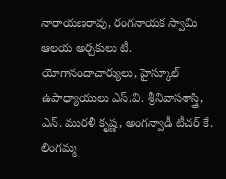నారాయణరావు, రంగనాయక స్వామి ఆలయ అర్చకులు టీ. యోగానందాచార్యులు, హైస్కూల్ ఉపాధ్యాయులు ఎస్.వి. శ్రీనివాసశాస్త్రి, ఎన్. మురళీ కృష్ణ, అంగన్వాడీ టీచర్ కే. లింగమ్మ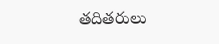తదితరులు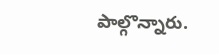పాల్గొన్నారు.